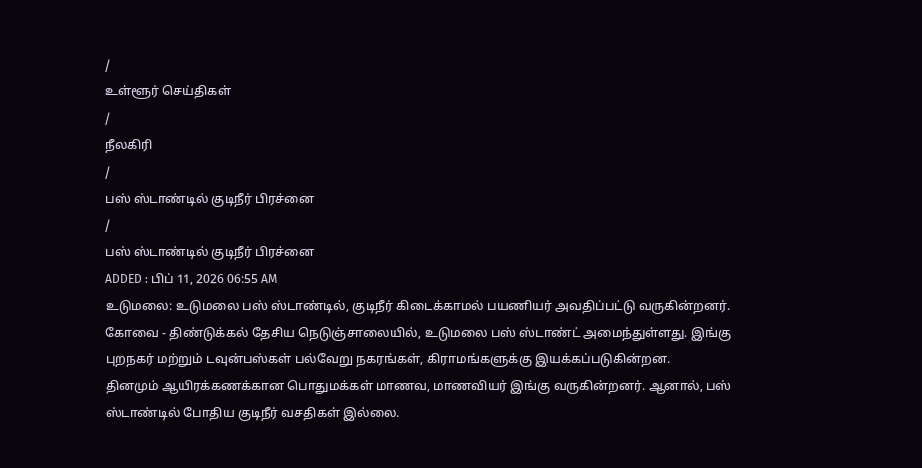/
உள்ளூர் செய்திகள்
/
நீலகிரி
/
பஸ் ஸ்டாண்டில் குடிநீர் பிரச்னை
/
பஸ் ஸ்டாண்டில் குடிநீர் பிரச்னை
ADDED : பிப் 11, 2026 06:55 AM
உடுமலை: உடுமலை பஸ் ஸ்டாண்டில், குடிநீர் கிடைக்காமல் பயணியர் அவதிப்பட்டு வருகின்றனர்.
கோவை - திண்டுக்கல் தேசிய நெடுஞ்சாலையில், உடுமலை பஸ் ஸ்டாண்ட் அமைந்துள்ளது. இங்கு புறநகர் மற்றும் டவுன்பஸ்கள் பல்வேறு நகரங்கள், கிராமங்களுக்கு இயக்கப்படுகின்றன.
தினமும் ஆயிரக்கணக்கான பொதுமக்கள் மாணவ, மாணவியர் இங்கு வருகின்றனர். ஆனால், பஸ் ஸ்டாண்டில் போதிய குடிநீர் வசதிகள் இல்லை.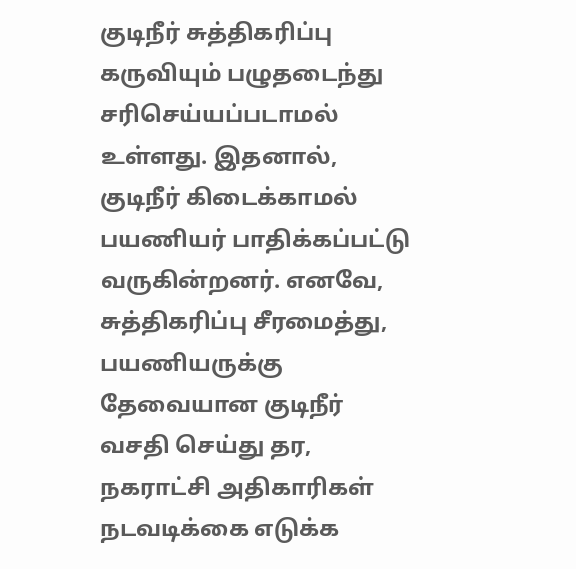குடிநீர் சுத்திகரிப்பு கருவியும் பழுதடைந்து சரிசெய்யப்படாமல் உள்ளது. இதனால், குடிநீர் கிடைக்காமல் பயணியர் பாதிக்கப்பட்டு வருகின்றனர். எனவே, சுத்திகரிப்பு சீரமைத்து, பயணியருக்கு தேவையான குடிநீர் வசதி செய்து தர, நகராட்சி அதிகாரிகள் நடவடிக்கை எடுக்க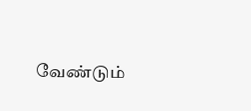வேண்டும்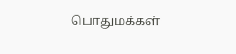பொதுமக்கள்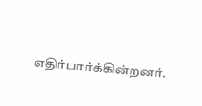எதிர்பார்க்கின்றனர்.